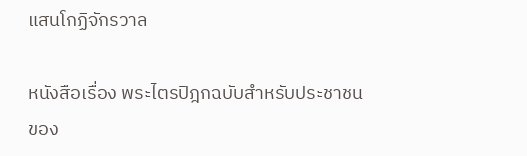แสนโกฏิจักรวาล

หนังสือเรื่อง พระไตรปิฎกฉบับสำหรับประชาชน ของ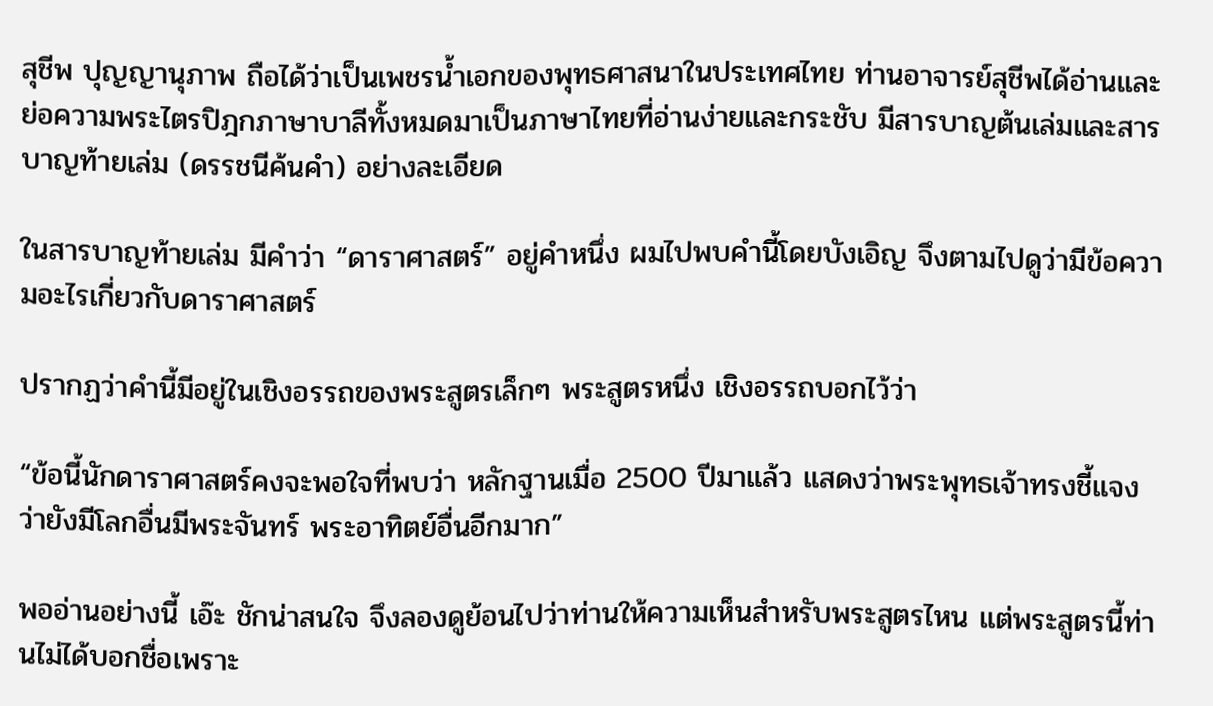สุชีพ ปุญญานุภาพ ถือได้ว่าเป็นเพชรน้ำเอกของพุทธศาสนาในประเทศไทย ท่านอาจารย์สุชีพได้อ่านและย่อความพระไตรปิฎกภาษาบาลีทั้งหมดมาเป็นภาษาไทยที่อ่านง่ายและกระชับ มีสารบาญต้นเล่มและสารบาญท้ายเล่ม (ดรรชนีค้นคำ) อย่างละเอียด

ในสารบาญท้ายเล่ม มีคำว่า “ดาราศาสตร์” อยู่คำหนึ่ง ผมไปพบคำนี้โดยบังเอิญ จึงตามไปดูว่ามีข้อความอะไรเกี่ยวกับดาราศาสตร์

ปรากฏว่าคำนี้มีอยู่ในเชิงอรรถของพระสูตรเล็กๆ พระสูตรหนึ่ง เชิงอรรถบอกไว้ว่า

“ข้อนี้นักดาราศาสตร์คงจะพอใจที่พบว่า หลักฐานเมื่อ 2500 ปีมาแล้ว แสดงว่าพระพุทธเจ้าทรงชี้แจงว่ายังมีโลกอื่นมีพระจันทร์ พระอาทิตย์อื่นอีกมาก”

พออ่านอย่างนี้ เอ๊ะ ชักน่าสนใจ จึงลองดูย้อนไปว่าท่านให้ความเห็นสำหรับพระสูตรไหน แต่พระสูตรนี้ท่านไม่ได้บอกชื่อเพราะ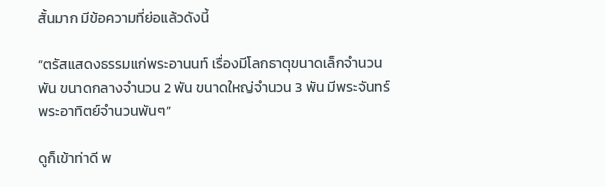สั้นมาก มีข้อความที่ย่อแล้วดังนี้

“ตรัสแสดงธรรมแก่พระอานนท์ เรื่องมีโลกธาตุขนาดเล็กจำนวนพัน ขนาดกลางจำนวน 2 พัน ขนาดใหญ่จำนวน 3 พัน มีพระจันทร์ พระอาทิตย์จำนวนพันๆ”

ดูก็เข้าท่าดี พ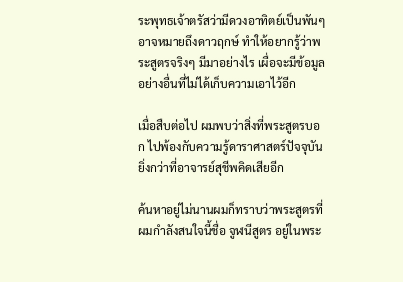ระพุทธเจ้าตรัสว่ามีดวงอาทิตย์เป็นพันๆ อาจหมายถึงดาวฤกษ์ ทำให้อยากรู้ว่าพระสูตรจริงๆ มีมาอย่างไร เผื่อจะมีข้อมูลอย่างอื่นที่ไม่ได้เก็บความเอาไว้อีก

เมื่อสืบต่อไป ผมพบว่าสิ่งที่พระสูตรบอก ไปพ้องกับความรู้ดาราศาสตร์ปัจจุบัน ยิ่งกว่าที่อาจารย์สุชีพคิดเสียอีก

ค้นหาอยู่ไม่นานผมก็ทราบว่าพระสูตรที่ผมกำลังสนใจนี้ชื่อ จูฬนีสูตร อยู่ในพระ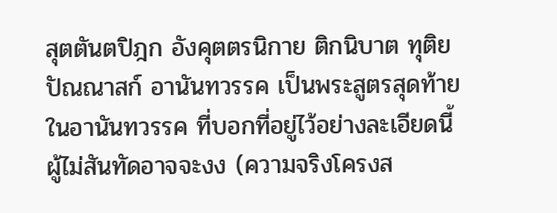สุตตันตปิฎก อังคุตตรนิกาย ติกนิบาต ทุติยปัณณาสก์ อานันทวรรค เป็นพระสูตรสุดท้ายในอานันทวรรค ที่บอกที่อยู่ไว้อย่างละเอียดนี้ผู้ไม่สันทัดอาจจะงง (ความจริงโครงส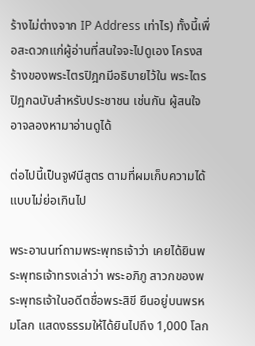ร้างไม่ต่างจาก IP Address เท่าไร) ทั้งนี้เพื่อสะดวกแก่ผู้อ่านที่สนใจจะไปดูเอง โครงสร้างของพระไตรปิฎกมีอธิบายไว้ใน พระไตรปิฎกฉบับสำหรับประชาชน เช่นกัน ผู้สนใจอาจลองหามาอ่านดูได้

ต่อไปนี้เป็นจูฬนีสูตร ตามที่ผมเก็บความได้ แบบไม่ย่อเกินไป

พระอานนท์ถามพระพุทธเจ้าว่า เคยได้ยินพระพุทธเจ้าทรงเล่าว่า พระอภิภู สาวกของพระพุทธเจ้าในอดีตชื่อพระสิขี ยืนอยู่บนพรหมโลก แสดงธรรมให้ได้ยินไปถึง 1,000 โลก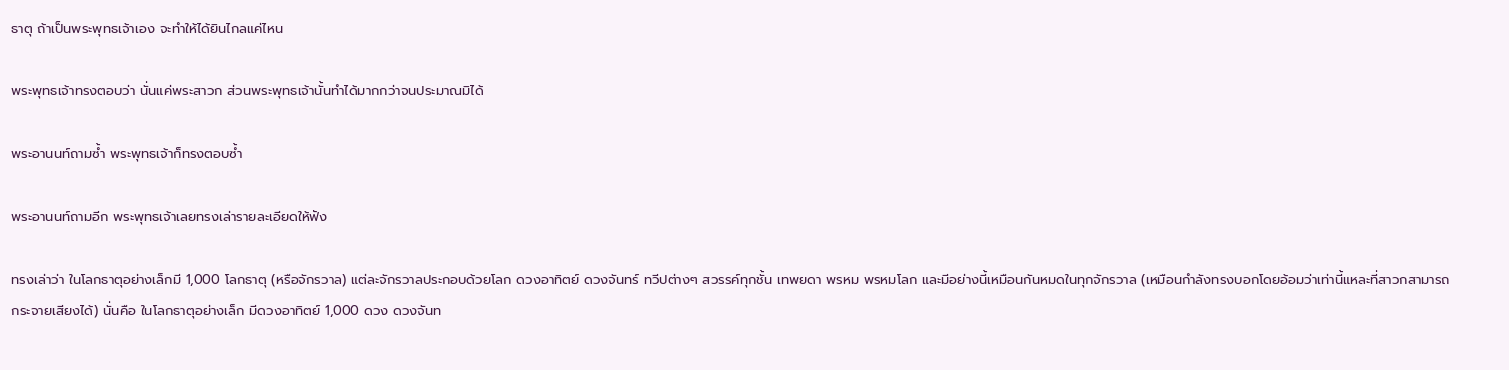ธาตุ ถ้าเป็นพระพุทธเจ้าเอง จะทำให้ได้ยินไกลแค่ไหน

พระพุทธเจ้าทรงตอบว่า นั่นแค่พระสาวก ส่วนพระพุทธเจ้านั้นทำได้มากกว่าจนประมาณมิได้

พระอานนท์ถามซ้ำ พระพุทธเจ้าก็ทรงตอบซ้ำ

พระอานนท์ถามอีก พระพุทธเจ้าเลยทรงเล่ารายละเอียดให้ฟัง

ทรงเล่าว่า ในโลกธาตุอย่างเล็กมี 1,000 โลกธาตุ (หรือจักรวาล) แต่ละจักรวาลประกอบด้วยโลก ดวงอาทิตย์ ดวงจันทร์ ทวีปต่างๆ สวรรค์ทุกชั้น เทพยดา พรหม พรหมโลก และมีอย่างนี้เหมือนกันหมดในทุกจักรวาล (เหมือนกำลังทรงบอกโดยอ้อมว่าเท่านี้แหละที่สาวกสามารถกระจายเสียงได้) นั่นคือ ในโลกธาตุอย่างเล็ก มีดวงอาทิตย์ 1,000 ดวง ดวงจันท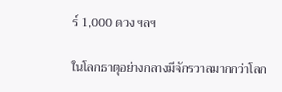ร์ 1,000 ดวง ฯลฯ

ในโลกธาตุอย่างกลางมีจักรวาลมากกว่าโลก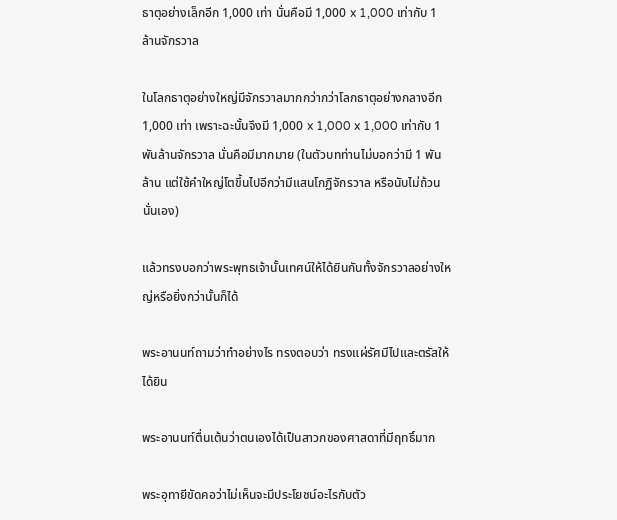ธาตุอย่างเล็กอีก 1,000 เท่า นั่นคือมี 1,000 x 1,000 เท่ากับ 1 ล้านจักรวาล

ในโลกธาตุอย่างใหญ่มีจักรวาลมากกว่ากว่าโลกธาตุอย่างกลางอีก 1,000 เท่า เพราะฉะนั้นจึงมี 1,000 x 1,000 x 1,000 เท่ากับ 1 พันล้านจักรวาล นั่นคือมีมากมาย (ในตัวบทท่านไม่บอกว่ามี 1 พันล้าน แต่ใช้คำใหญ่โตขึ้นไปอีกว่ามีแสนโกฏิจักรวาล หรือนับไม่ถ้วนนั่นเอง)

แล้วทรงบอกว่าพระพุทธเจ้านั้นเทศน์ให้ได้ยินกันทั้งจักรวาลอย่างใหญ่หรือยิ่งกว่านั้นก็ได้

พระอานนท์ถามว่าทำอย่างไร ทรงตอบว่า ทรงแผ่รัศมีไปและตรัสให้ได้ยิน

พระอานนท์ตื่นเต้นว่าตนเองได้เป็นสาวกของศาสดาที่มีฤทธิ์มาก

พระอุทายีขัดคอว่าไม่เห็นจะมีประโยชน์อะไรกับตัว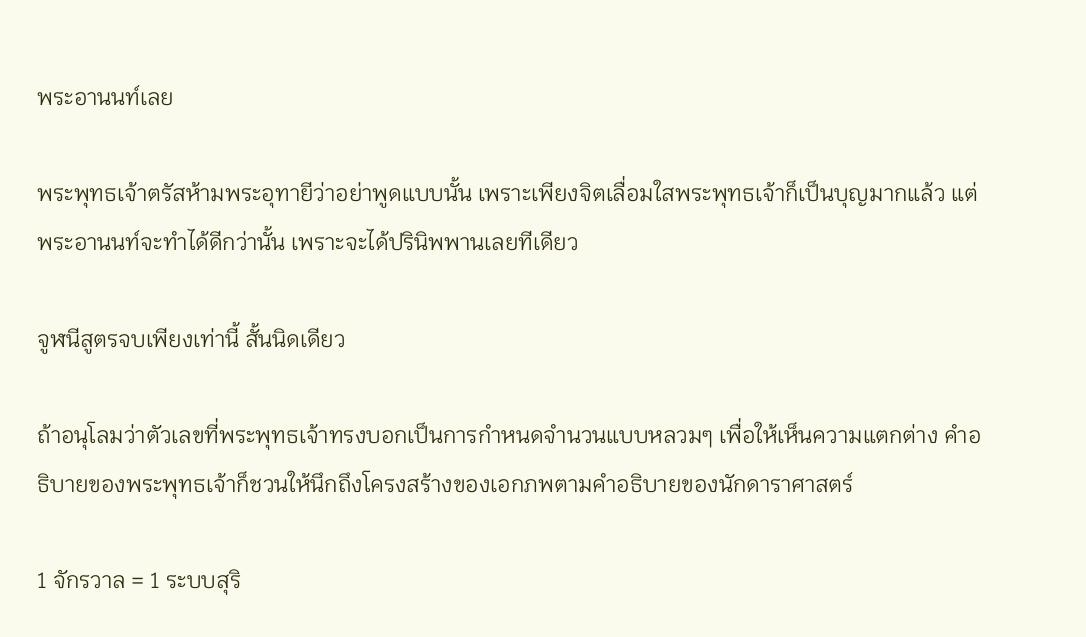พระอานนท์เลย

พระพุทธเจ้าตรัสห้ามพระอุทายีว่าอย่าพูดแบบนั้น เพราะเพียงจิตเลื่อมใสพระพุทธเจ้าก็เป็นบุญมากแล้ว แต่พระอานนท์จะทำได้ดีกว่านั้น เพราะจะได้ปรินิพพานเลยทีเดียว

จูฬนีสูตรจบเพียงเท่านี้ สั้นนิดเดียว

ถ้าอนุโลมว่าตัวเลขที่พระพุทธเจ้าทรงบอกเป็นการกำหนดจำนวนแบบหลวมๆ เพื่อให้เห็นความแตกต่าง คำอธิบายของพระพุทธเจ้าก็ชวนให้นึกถึงโครงสร้างของเอกภพตามคำอธิบายของนักดาราศาสตร์

1 จักรวาล = 1 ระบบสุริ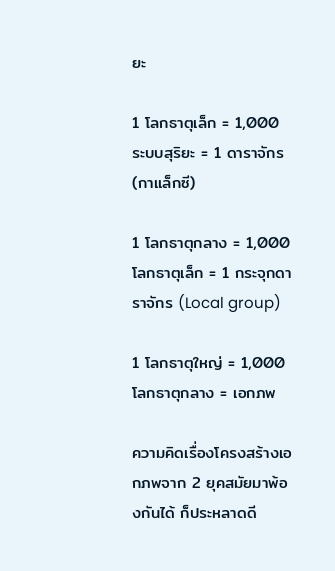ยะ

1 โลกธาตุเล็ก = 1,000 ระบบสุริยะ = 1 ดาราจักร (กาแล็กซี)

1 โลกธาตุกลาง = 1,000 โลกธาตุเล็ก = 1 กระจุกดาราจักร (Local group)

1 โลกธาตุใหญ่ = 1,000 โลกธาตุกลาง = เอกภพ

ความคิดเรื่องโครงสร้างเอกภพจาก 2 ยุคสมัยมาพ้องกันได้ ก็ประหลาดดี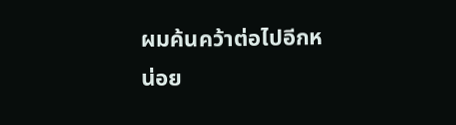ผมค้นคว้าต่อไปอีกหน่อย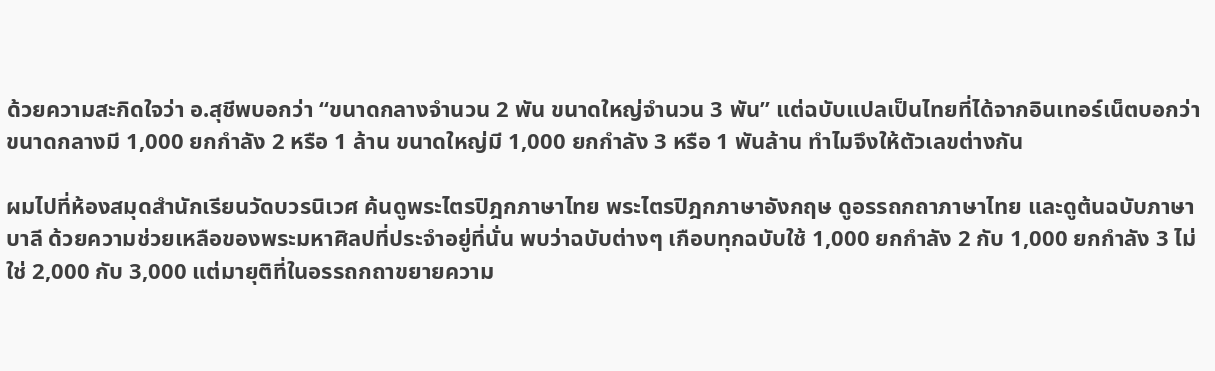ด้วยความสะกิดใจว่า อ.สุชีพบอกว่า “ขนาดกลางจำนวน 2 พัน ขนาดใหญ่จำนวน 3 พัน” แต่ฉบับแปลเป็นไทยที่ได้จากอินเทอร์เน็ตบอกว่า ขนาดกลางมี 1,000 ยกกำลัง 2 หรือ 1 ล้าน ขนาดใหญ่มี 1,000 ยกกำลัง 3 หรือ 1 พันล้าน ทำไมจึงให้ตัวเลขต่างกัน

ผมไปที่ห้องสมุดสำนักเรียนวัดบวรนิเวศ ค้นดูพระไตรปิฎกภาษาไทย พระไตรปิฎกภาษาอังกฤษ ดูอรรถกถาภาษาไทย และดูต้นฉบับภาษาบาลี ด้วยความช่วยเหลือของพระมหาศิลปที่ประจำอยู่ที่นั่น พบว่าฉบับต่างๆ เกือบทุกฉบับใช้ 1,000 ยกกำลัง 2 กับ 1,000 ยกกำลัง 3 ไม่ใช่ 2,000 กับ 3,000 แต่มายุติที่ในอรรถกถาขยายความ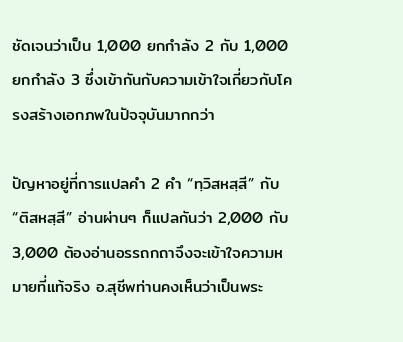ชัดเจนว่าเป็น 1,000 ยกกำลัง 2 กับ 1,000 ยกกำลัง 3 ซึ่งเข้ากันกับความเข้าใจเกี่ยวกับโครงสร้างเอกภพในปัจจุบันมากกว่า

ปัญหาอยู่ที่การแปลคำ 2 คำ “ทฺวิสหสฺสี” กับ “ติสหสฺสี” อ่านผ่านๆ ก็แปลกันว่า 2,000 กับ 3,000 ต้องอ่านอรรถกถาจึงจะเข้าใจความหมายที่แท้จริง อ.สุชีพท่านคงเห็นว่าเป็นพระ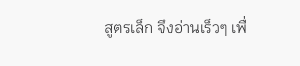สูตรเล็ก จึงอ่านเร็วๆ เพื่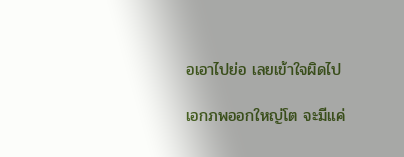อเอาไปย่อ เลยเข้าใจผิดไป

เอกภพออกใหญ่โต จะมีแค่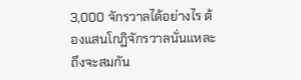3,000 จักรวาลได้อย่างไร ต้องแสนโกฏิจักรวาลนั่นแหละถึงจะสมกัน